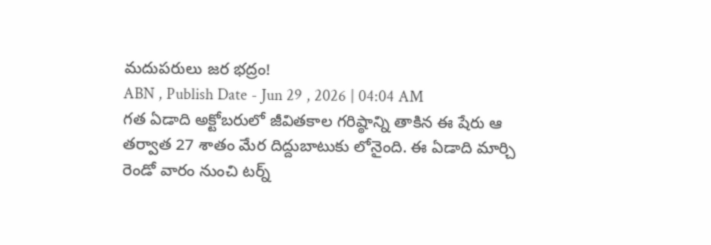మదుపరులు జర భద్రం!
ABN , Publish Date - Jun 29 , 2026 | 04:04 AM
గత ఏడాది అక్టోబరులో జీవితకాల గరిష్ఠాన్ని తాకిన ఈ షేరు ఆ తర్వాత 27 శాతం మేర దిద్దుబాటుకు లోనైంది. ఈ ఏడాది మార్చి రెండో వారం నుంచి టర్న్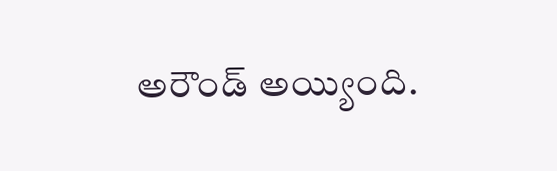అరౌండ్ అయ్యింది.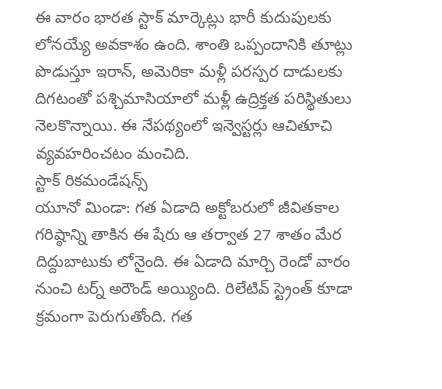ఈ వారం భారత స్టాక్ మార్కెట్లు భారీ కుదుపులకు లోనయ్యే అవకాశం ఉంది. శాంతి ఒప్పందానికి తూట్లు పొడుస్తూ ఇరాన్, అమెరికా మళ్లీ పరస్పర దాడులకు దిగటంతో పశ్చిమాసియాలో మళ్లీ ఉద్రిక్తత పరిస్థితులు నెలకొన్నాయి. ఈ నేపథ్యంలో ఇన్వెస్టర్లు ఆచితూచి వ్యవహరించటం మంచిది.
స్టాక్ రికమండేషన్స్
యూనో మిండా: గత ఏడాది అక్టోబరులో జీవితకాల గరిష్ఠాన్ని తాకిన ఈ షేరు ఆ తర్వాత 27 శాతం మేర దిద్దుబాటుకు లోనైంది. ఈ ఏడాది మార్చి రెండో వారం నుంచి టర్న్ అరౌండ్ అయ్యింది. రిలేటివ్ స్ట్రెంత్ కూడా క్రమంగా పెరుగుతోంది. గత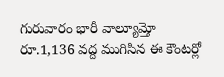గురువారం భారీ వాల్యూమ్తో రూ.1,136 వద్ద ముగిసిన ఈ కౌంటర్లో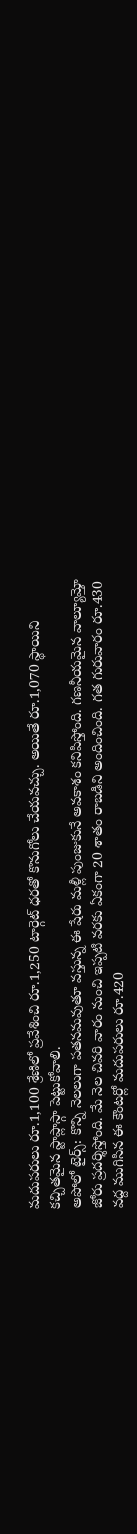మదుపరులు రూ.1,100 శ్రేణిలో ప్రవేశించి రూ.1,250 టార్గెట్ ధరతో కొనుగోలు చేయవచ్చు. అయితే రూ.1,070 స్థాయిని కచ్చితమైన స్టాప్లాస్గా పెట్టుకోవాలి.
అపోలో టైర్స్: కొన్ని నెలలుగా పతనమవుతూ వస్తున్న ఈ షేరు మళ్లీ పుంజుకునే అవకాశం కనిపిస్తోంది. గణనీయమైన వాల్యూమ్తో జోరు ప్రదర్శిస్తోంది. మే నెల చివరి వారం నుంచి ఇప్పటి వరకు ఏకంగా 20 శాతం రాబడిని అందించింది. గత గురువారం రూ.430 వద్ద ముగిసిన ఈ కౌంటర్లో మదుపరులు రూ.420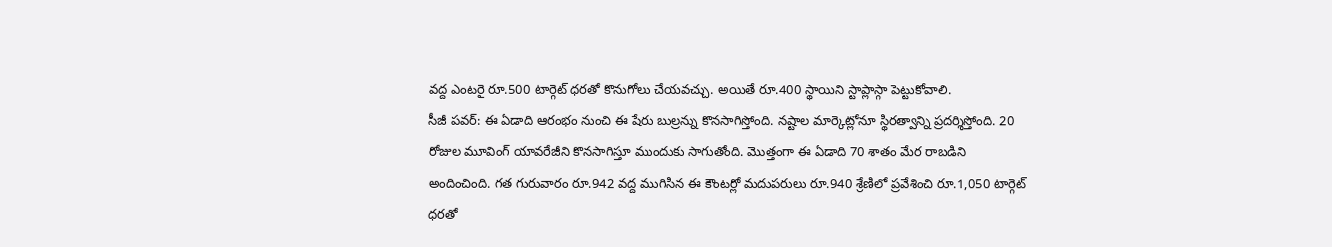వద్ద ఎంటరై రూ.500 టార్గెట్ ధరతో కొనుగోలు చేయవచ్చు. అయితే రూ.400 స్థాయిని స్టాప్లాస్గా పెట్టుకోవాలి.
సీజీ పవర్: ఈ ఏడాది ఆరంభం నుంచి ఈ షేరు బుల్రన్ను కొనసాగిస్తోంది. నష్టాల మార్కెట్లోనూ స్థిరత్వాన్ని ప్రదర్శిస్తోంది. 20 రోజుల మూవింగ్ యావరేజీని కొనసాగిస్తూ ముందుకు సాగుతోంది. మొత్తంగా ఈ ఏడాది 70 శాతం మేర రాబడిని అందించింది. గత గురువారం రూ.942 వద్ద ముగిసిన ఈ కౌంటర్లో మదుపరులు రూ.940 శ్రేణిలో ప్రవేశించి రూ.1,050 టార్గెట్ ధరతో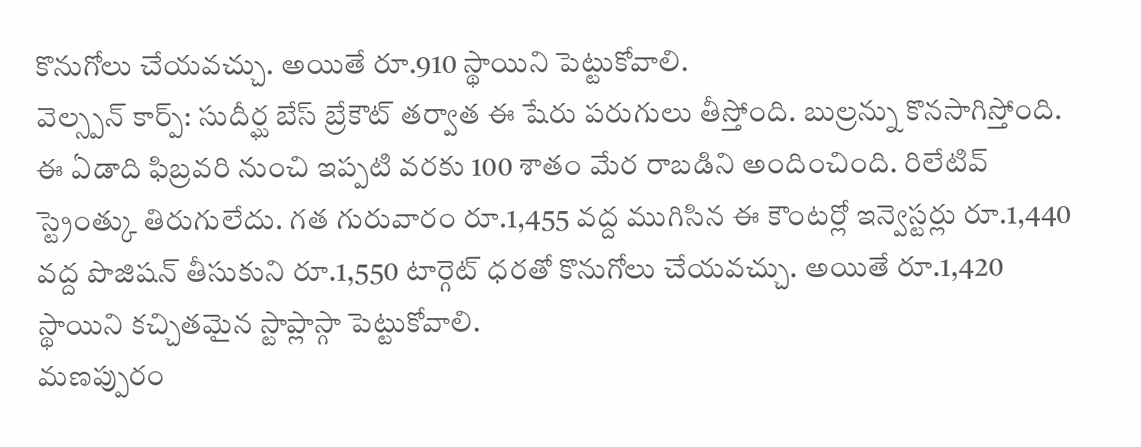కొనుగోలు చేయవచ్చు. అయితే రూ.910 స్థాయిని పెట్టుకోవాలి.
వెల్స్పన్ కార్ప్: సుదీర్ఘ బేస్ బ్రేకౌట్ తర్వాత ఈ షేరు పరుగులు తీస్తోంది. బుల్రన్ను కొనసాగిస్తోంది. ఈ ఏడాది ఫిబ్రవరి నుంచి ఇప్పటి వరకు 100 శాతం మేర రాబడిని అందించింది. రిలేటివ్ స్ట్రెంత్కు తిరుగులేదు. గత గురువారం రూ.1,455 వద్ద ముగిసిన ఈ కౌంటర్లో ఇన్వెస్టర్లు రూ.1,440 వద్ద పొజిషన్ తీసుకుని రూ.1,550 టార్గెట్ ధరతో కొనుగోలు చేయవచ్చు. అయితే రూ.1,420 స్థాయిని కచ్చితమైన స్టాప్లాస్గా పెట్టుకోవాలి.
మణప్పురం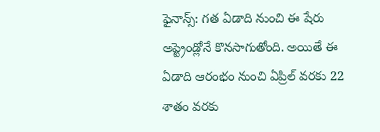ఫైనాన్స్: గత ఏడాది నుంచి ఈ షేరు అప్ట్రెండ్లోనే కొనసాగుతోంది. అయితే ఈ ఏడాది ఆరంభం నుంచి ఏప్రిల్ వరకు 22 శాతం వరకు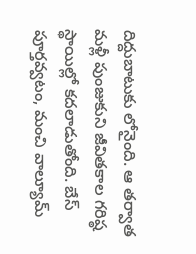దిద్దుబాటుకు లోనైంది. ఆ తర్వాత మళ్లీ పుంజుకుని జీవితకాల గరిష్ఠ స్థాయిల్లో కదలాడుతోంది. బేస్ పూర్తవ్వటం, మంచి వాల్యూమ్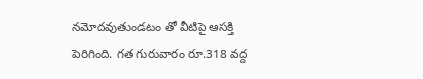నమోదవుతుండటం తో వీటిపై ఆసక్తి పెరిగింది. గత గురువారం రూ.318 వద్ద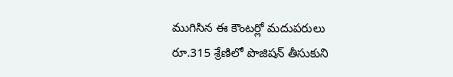ముగిసిన ఈ కౌంటర్లో మదుపరులు రూ.315 శ్రేణిలో పొజిషన్ తీసుకుని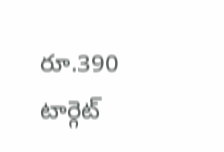రూ.390 టార్గెట్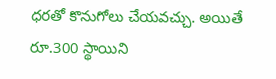ధరతో కొనుగోలు చేయవచ్చు. అయితే రూ.300 స్థాయిని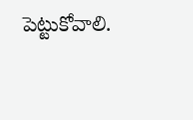పెట్టుకోవాలి.